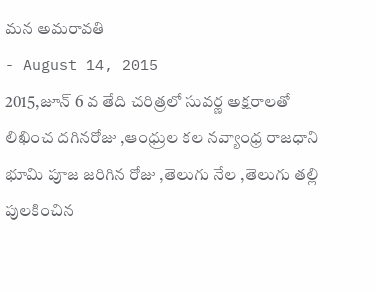మన అమరావతి
- August 14, 2015
2015,జూన్ 6 వ తేది చరిత్రలో సువర్ణ అక్షరాలతో లిఖించ దగినరోజు ,ఆంధ్రుల కల నవ్యాంధ్ర రాజధాని భూమి పూజ జరిగిన రోజు ,తెలుగు నేల ,తెలుగు తల్లి పులకించిన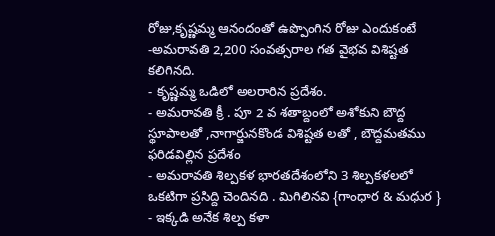రోజు,కృష్ణమ్మ ఆనందంతో ఉప్పొంగిన రోజు ఎందుకంటే
-అమరావతి 2,200 సంవత్సరాల గత వైభవ విశిష్టత కలిగినది.
- కృష్ణమ్మ ఒడిలో అలరారిన ప్రదేశం.
- అమరావతి క్రీ . పూ 2 వ శతాబ్దంలో అశోకుని బౌద్ద స్థూపాలతో ,నాగార్జునకొండ విశిష్టత లతో , బౌద్దమతము ఫరిడవిల్లిన ప్రదేశం
- అమరావతి శిల్పకళ భారతదేశంలోని 3 శిల్పకళలలో ఒకటిగా ప్రసిద్ది చెందినది . మిగిలినవి {గాంధార & మధుర }
- ఇక్కడి అనేక శిల్ప కళా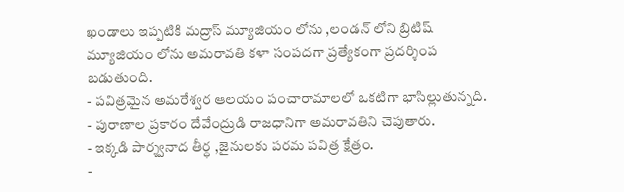ఖండాలు ఇప్పటికి మద్రాస్ మ్యూజియం లోను ,లండన్ లోని బ్రిటిష్ మ్యూజియం లోను అమరావతి కళా సంపదగా ప్రత్యేకంగా ప్రదర్శింప బడుతుంది.
- పవిత్రమైన అమరేశ్వర ఆలయం పంచారామాలలో ఒకటిగా భాసిల్లుతున్నది.
- పురాణాల ప్రకారం దేవేంద్రుడి రాజధానిగా అమరావతిని చెపుతారు.
- ఇక్కడి పార్శ్వనాద తీర్ధ ,జైనులకు పరమ పవిత్ర క్షేత్రం.
-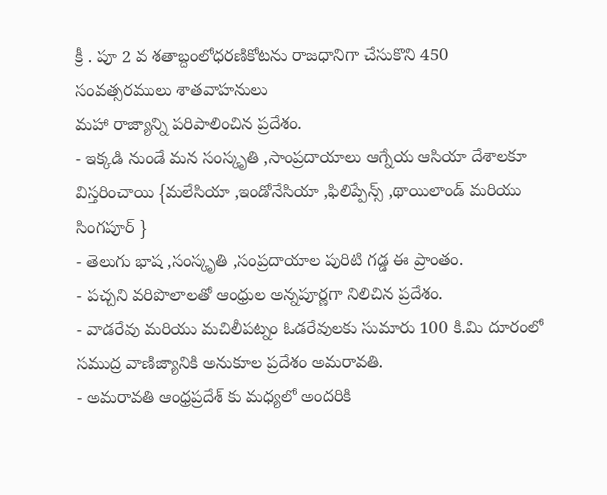క్రీ . పూ 2 వ శతాబ్దంలోధరణికోటను రాజధానిగా చేసుకొని 450 సంవత్సరములు శాతవాహనులు
మహా రాజ్యాన్ని పరిపాలించిన ప్రదేశం.
- ఇక్కడి నుండే మన సంస్కృతి ,సాంప్రదాయాలు ఆగ్నేయ ఆసియా దేశాలకూ విస్తరించాయి {మలేసియా ,ఇండోనేసియా ,ఫిలిప్పేన్స్ ,థాయిలాండ్ మరియు సింగపూర్ }
- తెలుగు భాష ,సంస్కృతి ,సంప్రదాయాల పురిటి గడ్డ ఈ ప్రాంతం.
- పచ్చని వరిపొలాలతో ఆంధ్రుల అన్నపూర్ణగా నిలిచిన ప్రదేశం.
- వాడరేవు మరియు మచిలీపట్నం ఓడరేవులకు సుమారు 100 కి.మి దూరంలో సముద్ర వాణిజ్యానికి అనుకూల ప్రదేశం అమరావతి.
- అమరావతి ఆంధ్రప్రదేశ్ కు మధ్యలో అందరికి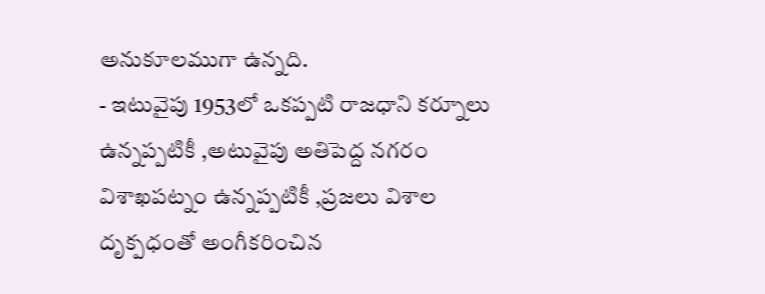అనుకూలముగా ఉన్నది.
- ఇటువైపు 1953లో ఒకప్పటి రాజధాని కర్నూలు ఉన్నప్పటికీ ,అటువైపు అతిపెద్ద నగరం విశాఖపట్నం ఉన్నప్పటికీ ,ప్రజలు విశాల దృక్పధంతో అంగీకరించిన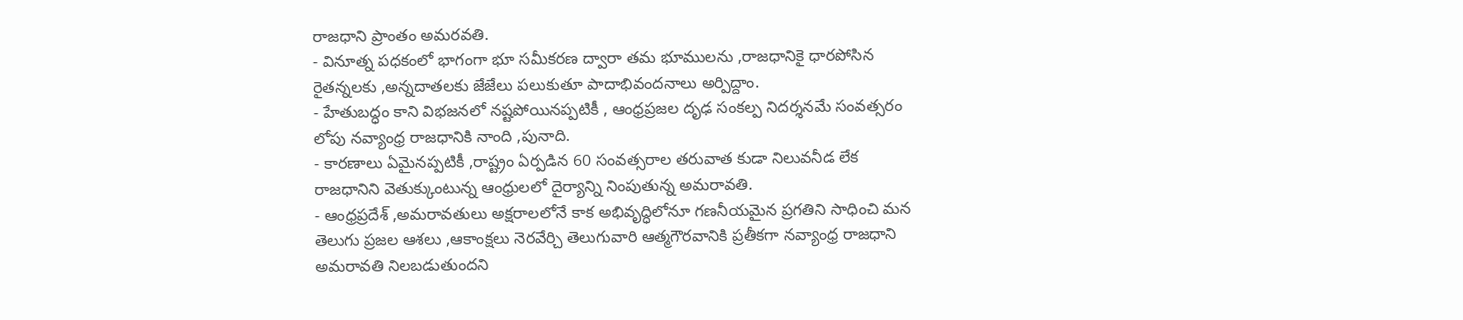రాజధాని ప్రాంతం అమరవతి.
- వినూత్న పధకంలో భాగంగా భూ సమీకరణ ద్వారా తమ భూములను ,రాజధానికై ధారపోసిన రైతన్నలకు ,అన్నదాతలకు జేజేలు పలుకుతూ పాదాభివందనాలు అర్పిద్దాం.
- హేతుబద్ధం కాని విభజనలో నష్టపోయినప్పటికీ , ఆంధ్రప్రజల దృఢ సంకల్ప నిదర్శనమే సంవత్సరం లోపు నవ్యాంధ్ర రాజధానికి నాంది ,పునాది.
- కారణాలు ఏమైనప్పటికీ ,రాష్ట్రం ఏర్పడిన 60 సంవత్సరాల తరువాత కుడా నిలువనీడ లేక రాజధానిని వెతుక్కుంటున్న ఆంధ్రులలో దైర్యాన్ని నింపుతున్న అమరావతి.
- ఆంధ్రప్రదేశ్ ,అమరావతులు అక్షరాలలోనే కాక అభివృద్ధిలోనూ గణనీయమైన ప్రగతిని సాధించి మన తెలుగు ప్రజల ఆశలు ,ఆకాంక్షలు నెరవేర్చి తెలుగువారి ఆత్మగౌరవానికి ప్రతీకగా నవ్యాంధ్ర రాజధాని అమరావతి నిలబడుతుందని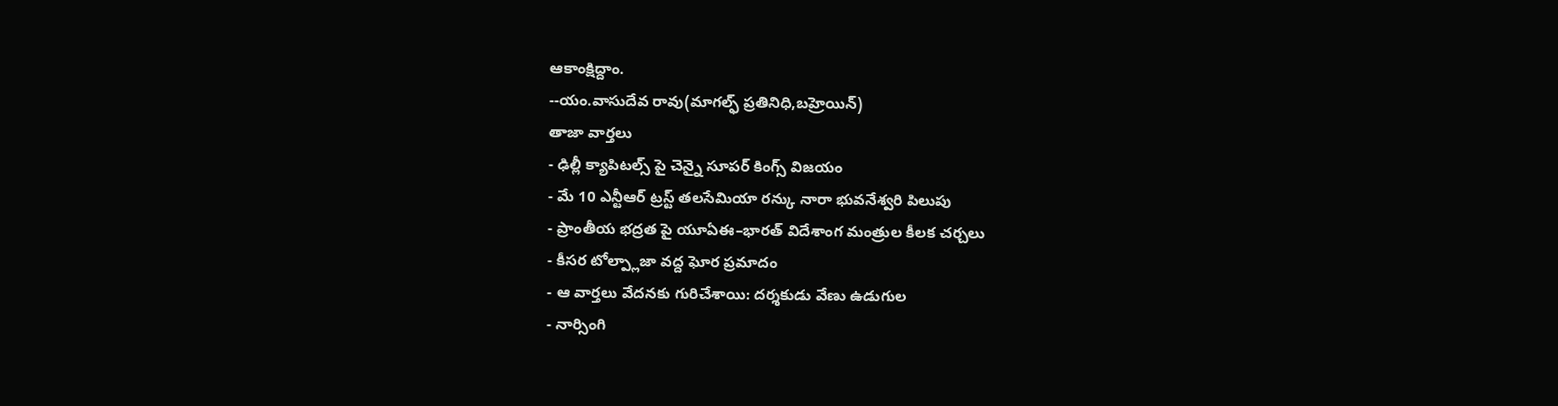ఆకాంక్షిద్దాం.
--యం.వాసుదేవ రావు(మాగల్ఫ్ ప్రతినిధి,బహ్రెయిన్)
తాజా వార్తలు
- ఢిల్లీ క్యాపిటల్స్ పై చెన్నై సూపర్ కింగ్స్ విజయం
- మే 10 ఎన్టీఆర్ ట్రస్ట్ తలసేమియా రన్కు నారా భువనేశ్వరి పిలుపు
- ప్రాంతీయ భద్రత పై యూఏఈ–భారత్ విదేశాంగ మంత్రుల కీలక చర్చలు
- కీసర టోల్ప్లాజా వద్ద ఘోర ప్రమాదం
- ఆ వార్తలు వేదనకు గురిచేశాయి: దర్శకుడు వేణు ఉడుగుల
- నార్సింగి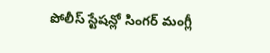పోలీస్ స్టేషన్లో సింగర్ మంగ్లీ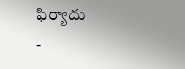ఫిర్యాదు
-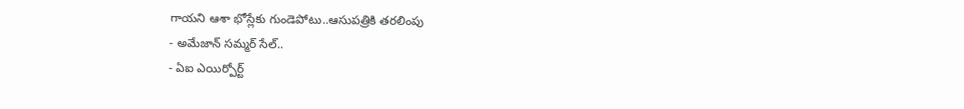గాయని ఆశా భోస్లేకు గుండెపోటు..ఆసుపత్రికి తరలింపు
- అమేజాన్ సమ్మర్ సేల్..
- ఏఐ ఎయిర్పోర్ట్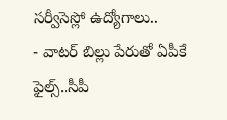సర్వీసెస్లో ఉద్యోగాలు..
- వాటర్ బిల్లు పేరుతో ఏపీకే ఫైల్స్..సీపీ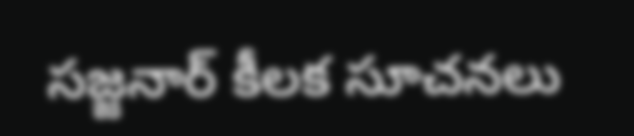సజ్జనార్ కీలక సూచనలు